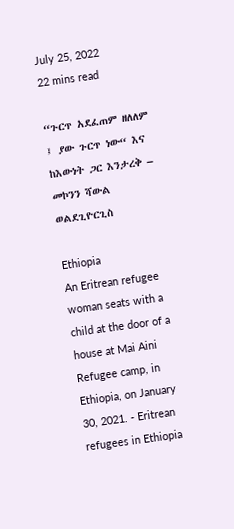July 25, 2022
22 mins read

“ጉርጥ አደፈጠም ዘለለም ፤ ያው ጉርጥ ነው“ እና ከእውነት ጋር እንታረቅ – መኮንን ሻውል ወልደጊዮርጊስ

Ethiopia
An Eritrean refugee woman seats with a child at the door of a house at Mai Aini Refugee camp, in Ethiopia, on January 30, 2021. - Eritrean refugees in Ethiopia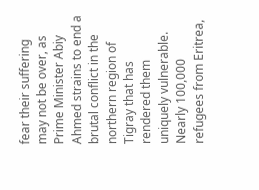fear their suffering may not be over, as Prime Minister Abiy Ahmed strains to end a brutal conflict in the northern region of Tigray that has rendered them uniquely vulnerable. Nearly 100,000 refugees from Eritrea,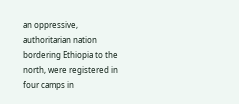an oppressive, authoritarian nation bordering Ethiopia to the north, were registered in four camps in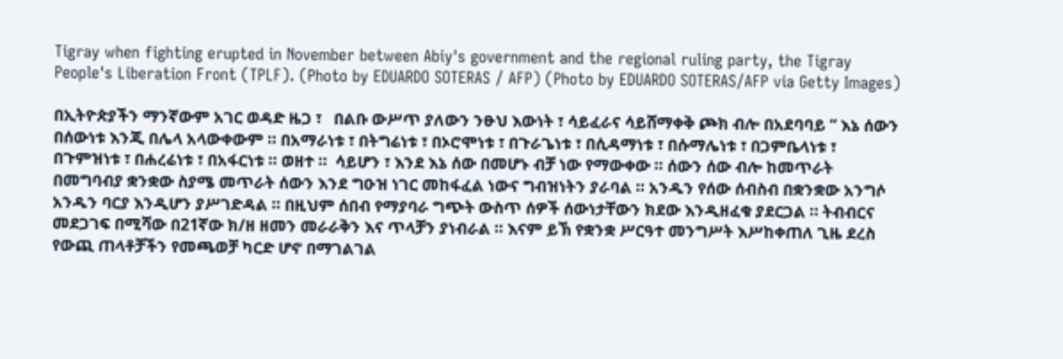Tigray when fighting erupted in November between Abiy's government and the regional ruling party, the Tigray People's Liberation Front (TPLF). (Photo by EDUARDO SOTERAS / AFP) (Photo by EDUARDO SOTERAS/AFP via Getty Images)

በኢትዮጵያችን ማንኛውም አገር ወዳድ ዜጋ ፣   በልቡ ውሥጥ ያለውን ንፁህ እውነት ፣ ሳይፈራና ሳይሸማቀቅ ጮክ ብሎ በአደባባይ “ እኔ ሰውን በሰውነቱ እንጂ በሌላ አላውቀውም ። በአማራነቱ ፣ በትግሬነቱ ፣ በኦሮሞነቱ ፣ በጉራጌነቱ ፣ በሲዳማነቱ ፣ በሱማሌነቱ ፣ በጋምቤላነቱ ፣ በጉምዝነቱ ፣ በሐረሬነቱ ፣ በአፋርነቱ ። ወዘተ ።  ሳይሆን ፣ እንደ እኔ ሰው በመሆኑ ብቻ ነው የማውቀው ። ሰውን ሰው ብሎ ከመጥራት በመግባብያ ቋንቋው ስያሜ መጥራት ሰውን እንደ ግዑዝ ነገር መከፋፈል ነውና ግብዝነትን ያራባል ። አንዱን የሰው ሰብስብ በቋንቋው አንግሶ አንዱን ባርያ እንዲሆን ያሥገድዳል ። በዚህም ሰበብ የማያባራ ግጭት ውስጥ ሰዎች ሰውነታቸውን ክደው እንዲዘፈቁ ያደርጋል ። ትብብርና መደጋገፍ በሚሻው በ21ኛው ክ/ዘ ዘመን መራራቅን እና ጥላቻን ያነብራል ። እናም ይኽ የቋንቋ ሥርዓተ መንግሥት እሥከቀጠለ ጊዜ ደረስ የውጪ ጠላቶቻችን የመጫወቻ ካርድ ሆኖ በማገልገል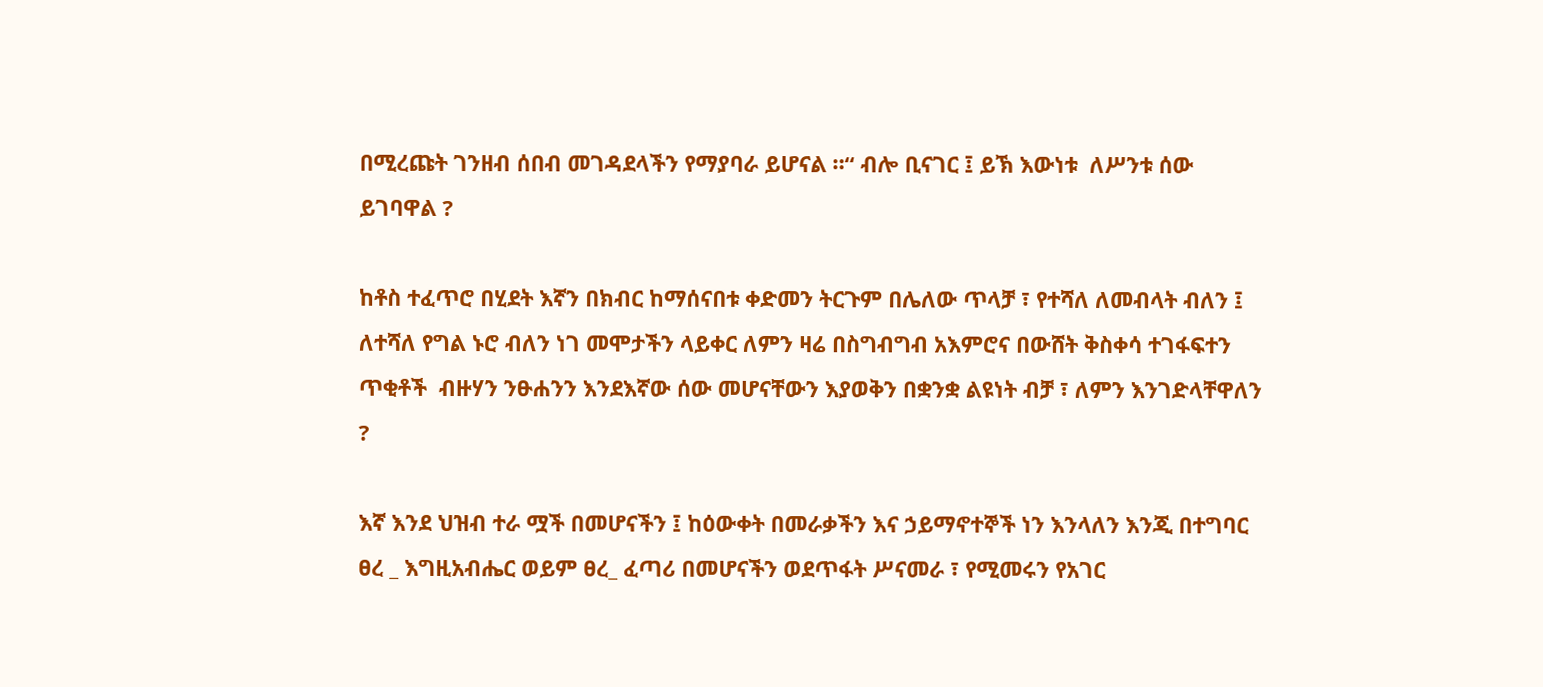በሚረጩት ገንዘብ ሰበብ መገዳደላችን የማያባራ ይሆናል ።“ ብሎ ቢናገር ፤ ይኽ እውነቱ  ለሥንቱ ሰው ይገባዋል ?

ከቶስ ተፈጥሮ በሂደት እኛን በክብር ከማሰናበቱ ቀድመን ትርጉም በሌለው ጥላቻ ፣ የተሻለ ለመብላት ብለን ፤ ለተሻለ የግል ኑሮ ብለን ነገ መሞታችን ላይቀር ለምን ዛሬ በስግብግብ አእምሮና በውሸት ቅስቀሳ ተገፋፍተን ጥቂቶች  ብዙሃን ንፁሐንን እንደእኛው ሰው መሆናቸውን እያወቅን በቋንቋ ልዩነት ብቻ ፣ ለምን እንገድላቸዋለን  ?

እኛ እንደ ህዝብ ተራ ሟች በመሆናችን ፤ ከዕውቀት በመራቃችን እና ኃይማኖተኞች ነን እንላለን እንጂ በተግባር ፀረ _ እግዚአብሔር ወይም ፀረ_ ፈጣሪ በመሆናችን ወደጥፋት ሥናመራ ፣ የሚመሩን የአገር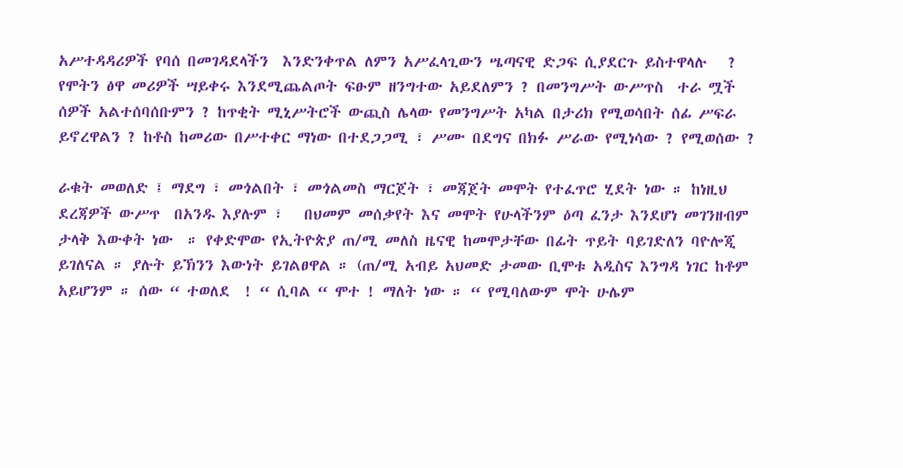አሥተዳዳሪዎች የባሰ በመገዳደላችን  እንድንቀጥል ለምን አሥፈላጊውን ሤጣናዊ ድጋፍ ሲያደርጉ ይስተዋላሉ   ? የሞትን ፅዋ መሪዎች ሣይቀሩ እንደሚጨልጦት ፍፁም ዘንግተው አይደለምን ? በመንግሥት ውሥጥስ  ተራ ሟች ሰዎች አልተሰባሰቡምን ? ከጥቂት ሚኒሥትሮች ውጪስ ሌላው የመንግሥት አካል በታሪክ የሚወሳበት ሰፊ ሥፍራ ይኖረዋልን ? ከቶስ ከመሪው በሥተቀር ማነው በተደጋጋሚ ፣ ሥሙ በደግና በክፉ ሥራው የሚነሳው ? የሚወሰው ?

ራቁት መወለድ ፤ ማደግ ፣ መጎልበት ፣ መጎልመስ ማርጀት ፣ መጃጀት መሞት የተፈጥሮ ሂደት ነው ። ከነዚህ ደረጃዎች ውሥጥ  በአንዱ እያሉም ፣   በህመም መሰቃየት እና መሞት የሁላችንም ዕጣ ፈንታ እንደሆነ መገንዘብም ታላቅ እውቀት ነው  ። የቀድሞው የኢትዮጵያ ጠ/ሚ መለስ ዜናዊ ከመሞታቸው በፊት ጥይት ባይገድለን ባዮሎጂ ይገለናል ። ያሉት ይኽንን እውነት ይገልፀዋል ። (ጠ/ሚ አብይ አህመድ ታመው ቢሞቱ አዲስና እንግዳ ነገር ከቶም አይሆንም ። ሰው “ ተወለደ  ! “ ሲባል “ ሞተ ! ማለት ነው ። “ የሚባለውም ሞት ሁሌም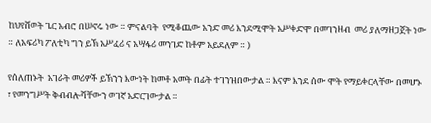ከህየሸወት ጌር አብሮ በሠኖሩ ነው ። ምናልባት  የሚቆጨው አንድ መሪ እንደሚሞት አሥቀድሞ በመገንዘብ  መሪ ያለማዘጋጀት ነው ። ለአፍሪካ ፖለቲካ ግን ይኽ አሥፈሪ ና አሣፋሪ መንገድ ከቶም አይደለም ። )

የሰለጠኑት  አገራት መሪዎች ይኽንን እውነት ከመቶ አመት በፊት ተገንዝበውታል ። እናም እንደ ሰው ሞት የማይቀርላቸው በመሆኑ ፣ የመንግሥት ቅብብሎሻቸውን ወገኛ አድርገውታል ።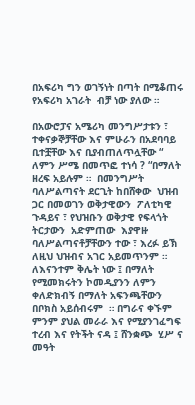በአፍሪካ ግን ወገኝነት በጣት በሚቆጠሩ የአፍሪካ አገራት  ብቻ ነው ያለው ።

በአውሮፓና አሜሪካ መንግሥታቱን ፣  ተቀናቃኞቻቸው እና ምሁራን በአደባባይ ቢተቿቸው እና ቢያብጠለጥሏቸው “ ለምን ሥሜ በመጥፎ ተነሳ ? “በማለት ዘረፍ አይሉም ።  በመንግሥት ባለሥልጣናት ደርጊት ከበሸቀው  ህዝብ ጋር በመወገን ወቅታዊውን  ፖለቲካዊ ጉዳይና ፣ የህዝቡን ወቅታዊ የፍላጎት ትርታውን  አድምጠው  እያዋዙ ባለሥልጣናቶቻቸውን ተው ፣ እረፉ ይኽ ለዚህ ህዝብና አገር አይመጥንም ። ለእናንተም ቅሌት ነው ፤ በማለት የሚመክሩትን ኮመዲያንን ለምን ቀለድክብኝ በማለት አፍንጫቸውን በቦክስ አይሰብሩም  ። በግራና ቀኙም  ምንም ያህል መራራ እና የሚያንገፈግፍ ተረብ እና የትችት ናዳ ፤ ሸንቋጭ  ሂሥ ና  መዓት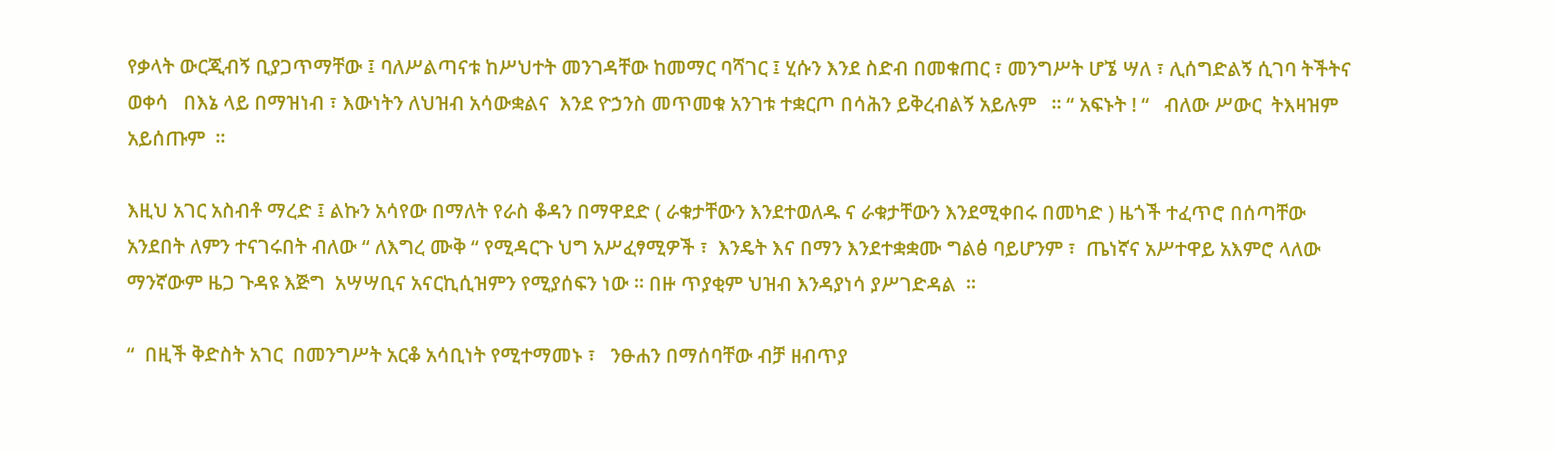የቃላት ውርጂብኝ ቢያጋጥማቸው ፤ ባለሥልጣናቱ ከሥህተት መንገዳቸው ከመማር ባሻገር ፤ ሂሱን እንደ ስድብ በመቁጠር ፣ መንግሥት ሆኜ ሣለ ፣ ሊሰግድልኝ ሲገባ ትችትና ወቀሳ   በእኔ ላይ በማዝነብ ፣ እውነትን ለህዝብ አሳውቋልና  እንደ ዮኃንስ መጥመቁ አንገቱ ተቋርጦ በሳሕን ይቅረብልኝ አይሉም   ። “ አፍኑት ! “   ብለው ሥውር  ትእዛዝም አይሰጡም  ።

እዚህ አገር አስብቶ ማረድ ፤ ልኩን አሳየው በማለት የራስ ቆዳን በማዋደድ ( ራቁታቸውን እንደተወለዱ ና ራቁታቸውን እንደሚቀበሩ በመካድ ) ዜጎች ተፈጥሮ በሰጣቸው አንደበት ለምን ተናገሩበት ብለው “ ለእግረ ሙቅ “ የሚዳርጉ ህግ አሥፈፃሚዎች ፣  እንዴት እና በማን እንደተቋቋሙ ግልፅ ባይሆንም ፣  ጤነኛና አሥተዋይ አእምሮ ላለው ማንኛውም ዜጋ ጉዳዩ እጅግ  አሣሣቢና አናርኪሲዝምን የሚያሰፍን ነው ። በዙ ጥያቂም ህዝብ እንዳያነሳ ያሥገድዳል  ።

“  በዚች ቅድስት አገር  በመንግሥት አርቆ አሳቢነት የሚተማመኑ ፣   ንፁሐን በማሰባቸው ብቻ ዘብጥያ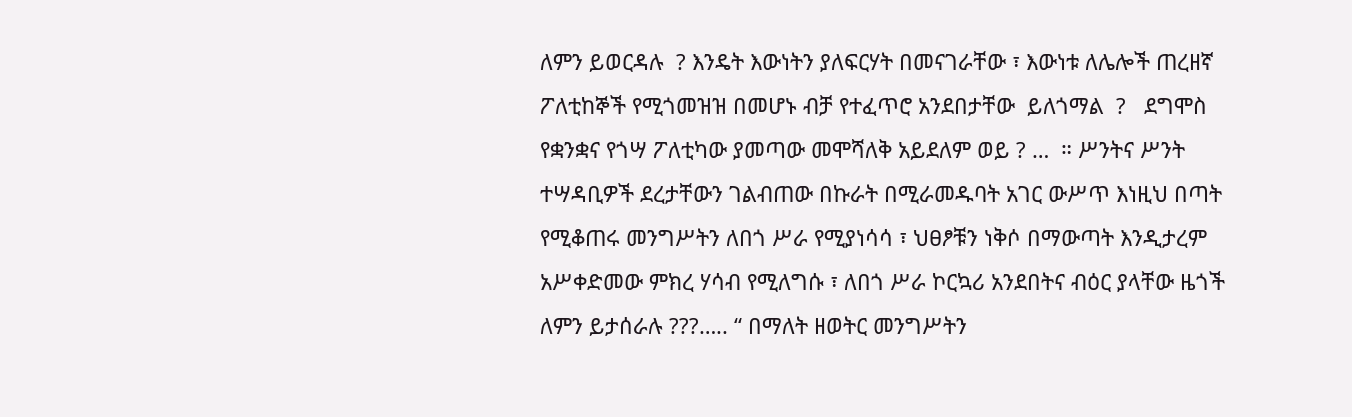ለምን ይወርዳሉ  ? እንዴት እውነትን ያለፍርሃት በመናገራቸው ፣ እውነቱ ለሌሎች ጠረዘኛ ፖለቲከኞች የሚጎመዝዝ በመሆኑ ብቻ የተፈጥሮ አንደበታቸው  ይለጎማል  ?   ደግሞስ የቋንቋና የጎሣ ፖለቲካው ያመጣው መሞሻለቅ አይደለም ወይ ? …  ። ሥንትና ሥንት ተሣዳቢዎች ደረታቸውን ገልብጠው በኩራት በሚራመዱባት አገር ውሥጥ እነዚህ በጣት የሚቆጠሩ መንግሥትን ለበጎ ሥራ የሚያነሳሳ ፣ ህፀፆቹን ነቅሶ በማውጣት እንዲታረም አሥቀድመው ምክረ ሃሳብ የሚለግሱ ፣ ለበጎ ሥራ ኮርኳሪ አንደበትና ብዕር ያላቸው ዜጎች ለምን ይታሰራሉ ???….. “ በማለት ዘወትር መንግሥትን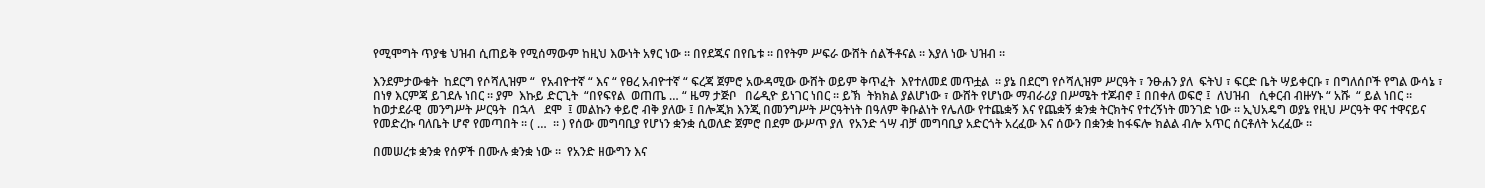የሚሞግት ጥያቄ ህዝብ ሲጠይቅ የሚሰማውም ከዚህ እውነት አፃር ነው ። በየደጁና በየቤቱ ። በየትም ሥፍራ ውሸት ሰልችቶናል ። እያለ ነው ህዝብ ።

እንደምታውቁት  ከደርግ የሶሻሊዝም “  የአብዮተኛ “ እና “ የፀረ አብዮተኛ “ ፍረጃ ጀምሮ አውዳሚው ውሸት ወይም ቅጥፈት  እየተለመደ መጥቷል  ። ያኔ በደርግ የሶሻሊዝም ሥርዓት ፣ ንፁሐን ያለ  ፍትህ ፣ ፍርድ ቤት ሣይቀርቡ ፣ በግለሰቦች የግል ውሳኔ ፣ በነፃ እርምጃ ይገደሉ ነበር ። ያም  እኩይ ድርጊት  “በየፍየል  ወጠጤ … “ ዜማ ታጅቦ   በሬዲዮ ይነገር ነበር ። ይኽ  ትክክል ያልሆነው ፣ ውሸት የሆነው ማብራሪያ በሥሜት ተጆብኖ ፤ በበቀለ ወፍሮ ፤  ለህዝብ   ሲቀርብ ብዙሃኑ “ አሹ  “ ይል ነበር ። ከወታደራዊ  መንግሥት ሥርዓት  በኋላ   ደሞ  ፤ መልኩን ቀይሮ ብቅ ያለው ፤ በሎጂክ እንጂ በመንግሥት ሥርዓትነት በዓለም ቅቡልነት የሌለው የተጨቋኝ እና የጨቋኝ ቋንቋ ትርክትና የተረኝነት መንገድ ነው ። ኢህአዴግ ወያኔ የዚህ ሥርዓት ዋና ተዋናይና የመድረኩ ባለቤት ሆኖ የመጣበት ። ( …  ። ) የሰው መግባቢያ የሆነን ቋንቋ ሲወለድ ጀምሮ በደም ውሥጥ ያለ  የአንድ ጎሣ ብቻ መግባቢያ አድርጎት አረፈው እና ሰውን በቋንቋ ከፋፍሎ ክልል ብሎ አጥር ሰርቶለት አረፈው ።

በመሠረቱ ቋንቋ የሰዎች በሙሉ ቋንቋ ነው ።  የአንድ ዘውግን እና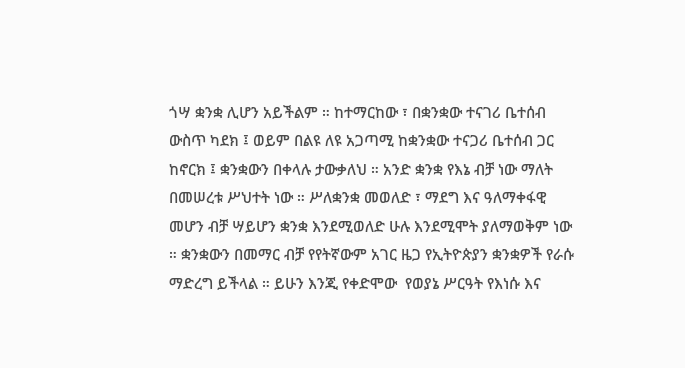ጎሣ ቋንቋ ሊሆን አይችልም ። ከተማርከው ፣ በቋንቋው ተናገሪ ቤተሰብ ውስጥ ካደክ ፤ ወይም በልዩ ለዩ አጋጣሚ ከቋንቋው ተናጋሪ ቤተሰብ ጋር ከኖርክ ፤ ቋንቋውን በቀላሉ ታውቃለህ ። አንድ ቋንቋ የእኔ ብቻ ነው ማለት    በመሠረቱ ሥህተት ነው ። ሥለቋንቋ መወለድ ፣ ማደግ እና ዓለማቀፋዊ መሆን ብቻ ሣይሆን ቋንቋ እንደሚወለድ ሁሉ እንደሚሞት ያለማወቅም ነው ። ቋንቋውን በመማር ብቻ የየትኛውም አገር ዜጋ የኢትዮጵያን ቋንቋዎች የራሱ ማድረግ ይችላል ። ይሁን እንጂ የቀድሞው  የወያኔ ሥርዓት የእነሱ እና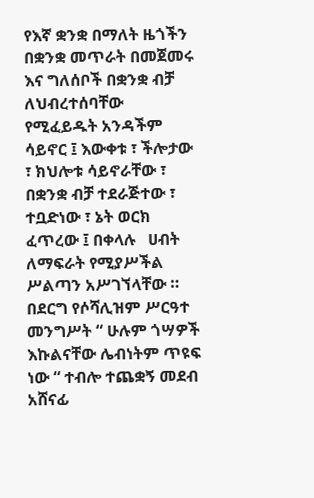የእኛ ቋንቋ በማለት ዜጎችን በቋንቋ መጥራት በመጀመሩ እና ግለሰቦች በቋንቋ ብቻ   ለህብረተሰባቸው የሚፈይዱት አንዳችም ሳይኖር ፤ እውቀቱ ፣ ችሎታው ፣ ክህሎቱ ሳይኖራቸው ፣ በቋንቋ ብቻ ተደራጅተው ፣ ተቧድነው ፣ ኔት ወርክ ፈጥረው ፤ በቀላሉ   ሀብት ለማፍራት የሚያሥችል  ሥልጣን አሥገኘላቸው ። በደርግ የሶሻሊዝም ሥርዓተ መንግሥት “ ሁሉም ጎሣዎች እኩልናቸው ሌብነትም ጥዩፍ ነው “ ተብሎ ተጨቋኝ መደብ አሸናፊ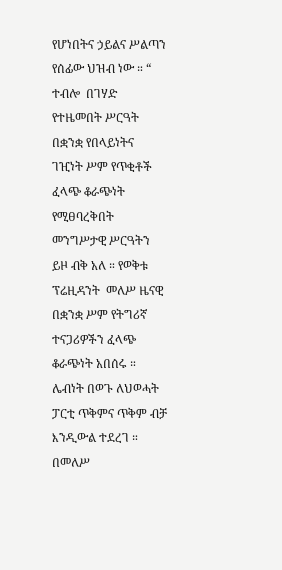የሆነበትና ኃይልና ሥልጣን የሰፊው ህዝብ ነው ። “ ተብሎ  በገሃድ የተዜመበት ሥርዓት በቋንቋ የበላይነትና ገዢነት ሥም የጥቂቶች ፈላጭ ቆራጭነት የሚፀባረቅበት መንግሥታዊ ሥርዓትን ይዞ ብቅ አለ ። የወቅቱ  ፕሬዚዳንት  መለሥ ዜናዊ በቋንቋ ሥም የትግሪኛ ተናጋሪዎችን ፈላጭ ቆራጭነት አበሰሩ ። ሌብነት በወጉ ለህወሓት ፓርቲ ጥቅምና ጥቅም ብቻ እንዲውል ተደረገ ። በመለሥ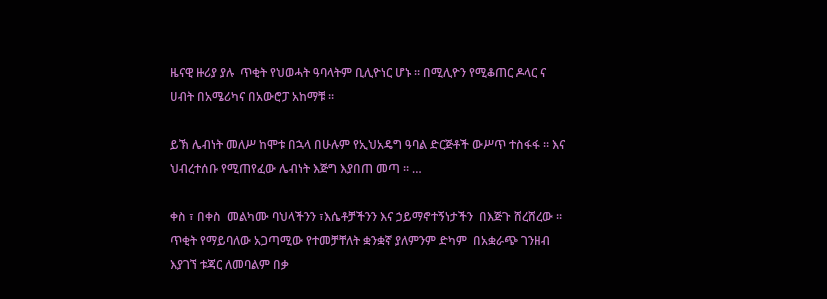ዜናዊ ዙሪያ ያሉ  ጥቂት የህወሓት ዓባላትም ቢሊዮነር ሆኑ ። በሚሊዮን የሚቆጠር ዶላር ና ሀብት በአሜሪካና በአውሮፓ አከማቹ ።

ይኽ ሌብነት መለሥ ከሞቱ በኋላ በሁሉም የኢህአዴግ ዓባል ድርጅቶች ውሥጥ ተስፋፋ ። እና ህብረተሰቡ የሚጠየፈው ሌብነት እጅግ እያበጠ መጣ ። …

ቀስ ፣ በቀስ  መልካሙ ባህላችንን ፣እሴቶቻችንን እና ኃይማኖተኝነታችን  በእጅጉ ሸረሸረው ። ጥቂት የማይባለው አጋጣሚው የተመቻቸለት ቋንቋኛ ያለምንም ድካም  በአቋራጭ ገንዘብ እያገኘ ቱጃር ለመባልም በቃ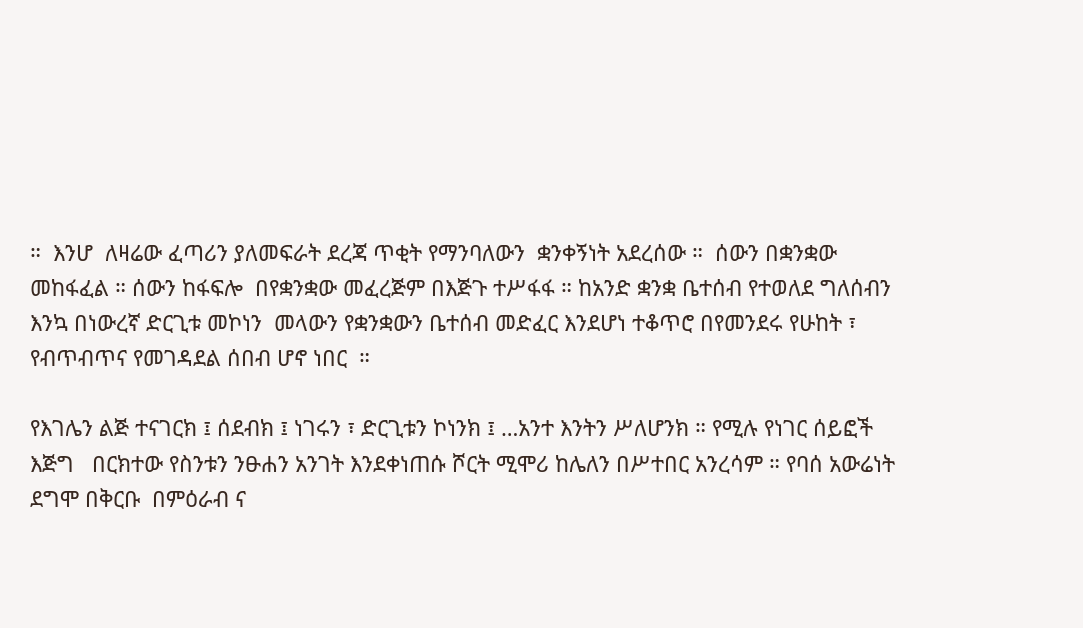።  እንሆ  ለዛሬው ፈጣሪን ያለመፍራት ደረጃ ጥቂት የማንባለውን  ቋንቀኝነት አደረሰው ።  ሰውን በቋንቋው መከፋፈል ። ሰውን ከፋፍሎ  በየቋንቋው መፈረጅም በእጅጉ ተሥፋፋ ። ከአንድ ቋንቋ ቤተሰብ የተወለደ ግለሰብን እንኳ በነውረኛ ድርጊቱ መኮነን  መላውን የቋንቋውን ቤተሰብ መድፈር እንደሆነ ተቆጥሮ በየመንደሩ የሁከት ፣ የብጥብጥና የመገዳደል ሰበብ ሆኖ ነበር  ።

የእገሌን ልጅ ተናገርክ ፤ ሰደብክ ፤ ነገሩን ፣ ድርጊቱን ኮነንክ ፤ …አንተ እንትን ሥለሆንክ ። የሚሉ የነገር ሰይፎች እጅግ   በርክተው የስንቱን ንፁሐን አንገት እንደቀነጠሱ ሾርት ሚሞሪ ከሌለን በሥተበር አንረሳም ። የባሰ አውሬነት ደግሞ በቅርቡ  በምዕራብ ና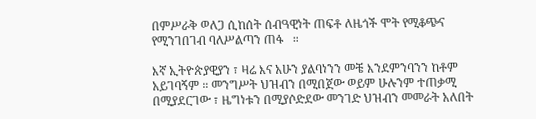በምሥራቅ ወለጋ ሲከሰት ሰብዓዊነት ጠፍቶ ለዜጎች ሞት የሚቆጭና የሚንገበገብ ባለሥልጣን ጠፋ   ።

እኛ ኢትዮጵያዊያን ፣ ዛሬ እና አሁን ያልባነንን መቼ እንደምንባንን ከቶም አይገባኝም ። መንግሥት ህዝብን በሚበጀው ወይም ሁሉንም ተጠቃሚ በሚያደርገው ፣ ዜግነቱን በሚያሶድደው መንገድ ህዝብን መመራት አለበት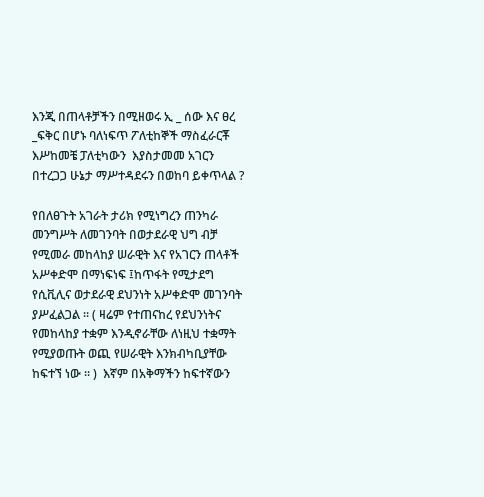እንጂ በጠላቶቻችን በሚዘወሩ ኢ _ ሰው እና ፀረ _ፍቅር በሆኑ ባለነፍጥ ፖለቲከኞች ማስፈራርቾ እሥከመቼ ፓለቲካውን  እያስታመመ አገርን በተረጋጋ ሁኔታ ማሥተዳደሩን በወከባ ይቀጥላል ?

የበለፀጉት አገራት ታሪክ የሚነግረን ጠንካራ መንግሥት ለመገንባት በወታደራዊ ህግ ብቻ የሚመራ መከላከያ ሠራዊት እና የአገርን ጠላቶች አሥቀድሞ በማነፍነፍ ፤ከጥፋት የሚታደግ የሲቪሊና ወታደራዊ ደህንነት አሥቀድሞ መገንባት ያሥፈልጋል ። ( ዛሬም የተጠናከረ የደህንነትና የመከላከያ ተቋም እንዲኖራቸው ለነዚህ ተቋማት የሚያወጡት ወጪ የሠራዊት እንክብካቢያቸው ከፍተኘ ነው ። )  እኛም በአቅማችን ከፍተኛውን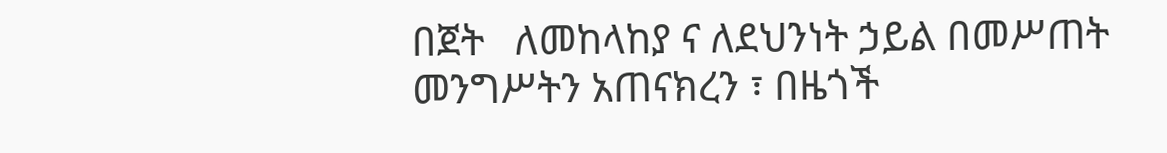በጀት   ለመከላከያ ና ለደህንነት ኃይል በመሥጠት መንግሥትን አጠናክረን ፣ በዜጎች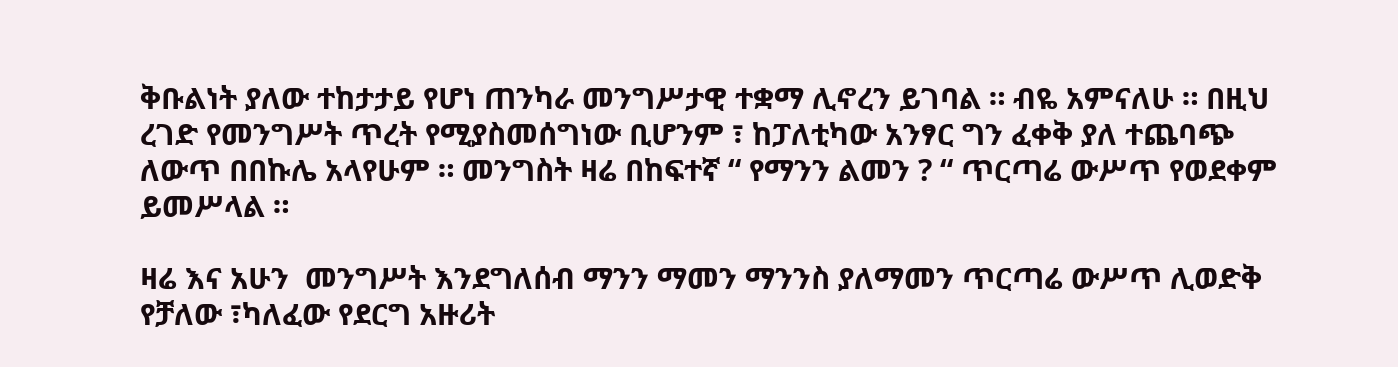ቅቡልነት ያለው ተከታታይ የሆነ ጠንካራ መንግሥታዊ ተቋማ ሊኖረን ይገባል ። ብዬ አምናለሁ ። በዚህ ረገድ የመንግሥት ጥረት የሚያስመሰግነው ቢሆንም ፣ ከፓለቲካው አንፃር ግን ፈቀቅ ያለ ተጨባጭ ለውጥ በበኩሌ አላየሁም ። መንግስት ዛሬ በከፍተኛ “ የማንን ልመን ? “ ጥርጣሬ ውሥጥ የወደቀም ይመሥላል ።

ዛሬ እና አሁን  መንግሥት እንደግለሰብ ማንን ማመን ማንንስ ያለማመን ጥርጣሬ ውሥጥ ሊወድቅ የቻለው ፣ካለፈው የደርግ አዙሪት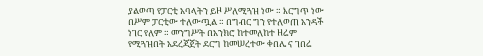ያልወጣ የፓርቲ አባላትን ይዞ ሥለሚጓዝ ነው ። እርግጥ ነው በሥም ፓርቲው ተለውጧል ። በግብር ግን የተለወጠ አንዳች ነገር የለም ። መንግሥት በአንክሮ ከተመለከተ ዘሬም የሚጓዝበት አደረጃጀት ደርግ ከመሠረተው ቀበሌ ና ገበሬ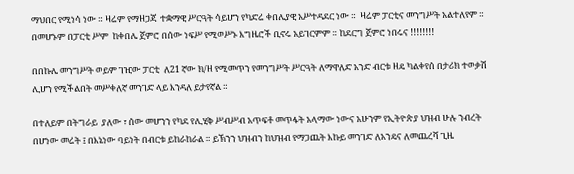ማህበር የሚነሳ ነው ። ዛሬም የማዘጋጃ  ተቋማዊ ሥርዓት ሳይሆን የካድሬ ቀበሌያዊ አሥተዳደር ነው ።  ዛሬም ፓርቲና መንግሥት አልተለየም ። በመሆኑም በፓርቲ ሥም  ከቀበሌ ጀምሮ በሰው ነፍሥ የሚወሥኑ እግዜሮች ቢኖሩ አይገርምም ። ከደርግ ጀምሮ ነበሩና !!!!!!!!

በበኩሌ መንግሥት ወይም ገዢው ፓርቲ  ለ21 ኛው ክ/ዘ የሚመጥን የመንግሥት ሥርዓት ለማዋለድ አንድ ብርቱ ዘዴ ካልቀየሰ በታሪክ ተወቃሽ ሊሆን የሚችልበት መሥቀለኛ መንገድ ላይ እንዳለ ይታየኛል ።

በተለይም በትግራይ  ያለው ፣ ሰው መሆንን የካደ የሊሂቅ ሥብሥብ አጥፍቶ መጥፋት አላማው ነውና አሁንም የኢትዮጵያ ህዝብ ሁሉ ንብረት በሆነው መሬት ፤ በእኔነው ባይነት በብርቱ ይከራከራል ። ይኽንን ህዝብን ከህዝብ የማጋጨት እኩይ መንገድ ለአንዴና ለመጨረሻ ጊዜ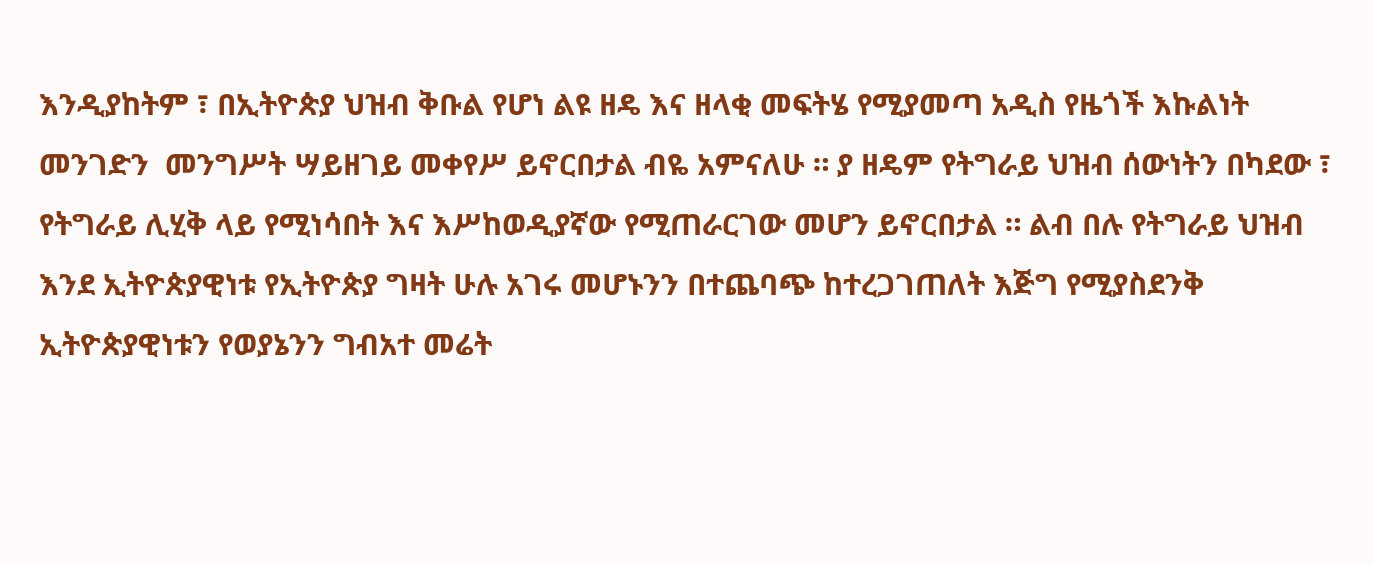እንዲያከትም ፣ በኢትዮጵያ ህዝብ ቅቡል የሆነ ልዩ ዘዴ እና ዘላቂ መፍትሄ የሚያመጣ አዲስ የዜጎች እኩልነት መንገድን  መንግሥት ሣይዘገይ መቀየሥ ይኖርበታል ብዬ አምናለሁ ። ያ ዘዴም የትግራይ ህዝብ ሰውነትን በካደው ፣ የትግራይ ሊሂቅ ላይ የሚነሳበት እና እሥከወዲያኛው የሚጠራርገው መሆን ይኖርበታል ። ልብ በሉ የትግራይ ህዝብ እንደ ኢትዮጵያዊነቱ የኢትዮጵያ ግዛት ሁሉ አገሩ መሆኑንን በተጨባጭ ከተረጋገጠለት እጅግ የሚያስደንቅ ኢትዮጵያዊነቱን የወያኔንን ግብአተ መሬት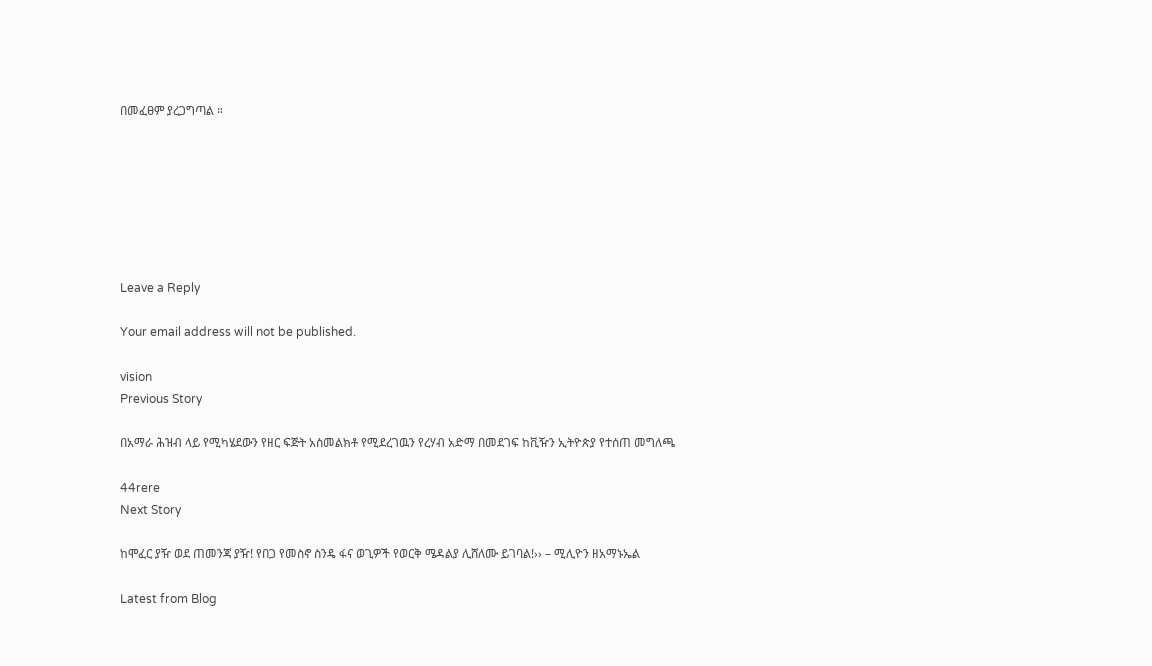በመፈፀም ያረጋግጣል ።







Leave a Reply

Your email address will not be published.

vision
Previous Story

በአማራ ሕዝብ ላይ የሚካሄደውን የዘር ፍጅት አስመልክቶ የሚደረገዉን የረሃብ አድማ በመደገፍ ከቪዥን ኢትዮጵያ የተሰጠ መግለጫ

44rere
Next Story

ከሞፈር ያዥ ወደ ጠመንጃ ያዥ! የበጋ የመስኖ ስንዴ ፋና ወጊዎች የወርቅ ሜዳልያ ሊሸለሙ ይገባል!›› – ሚሊዮን ዘአማኑኤል

Latest from Blog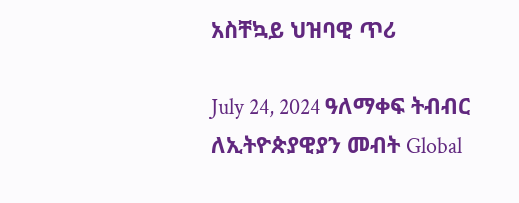አስቸኳይ ህዝባዊ ጥሪ

July 24, 2024 ዓለማቀፍ ትብብር ለኢትዮጵያዊያን መብት Global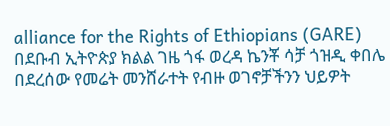alliance for the Rights of Ethiopians (GARE) በደቡብ ኢትዮጵያ ክልል ገዜ ጎፋ ወረዳ ኬንቾ ሳቻ ጎዝዲ ቀበሌ በደረሰው የመሬት መንሸራተት የብዙ ወገኖቻችንን ህይዎት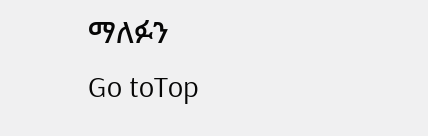ማለፉን
Go toTop